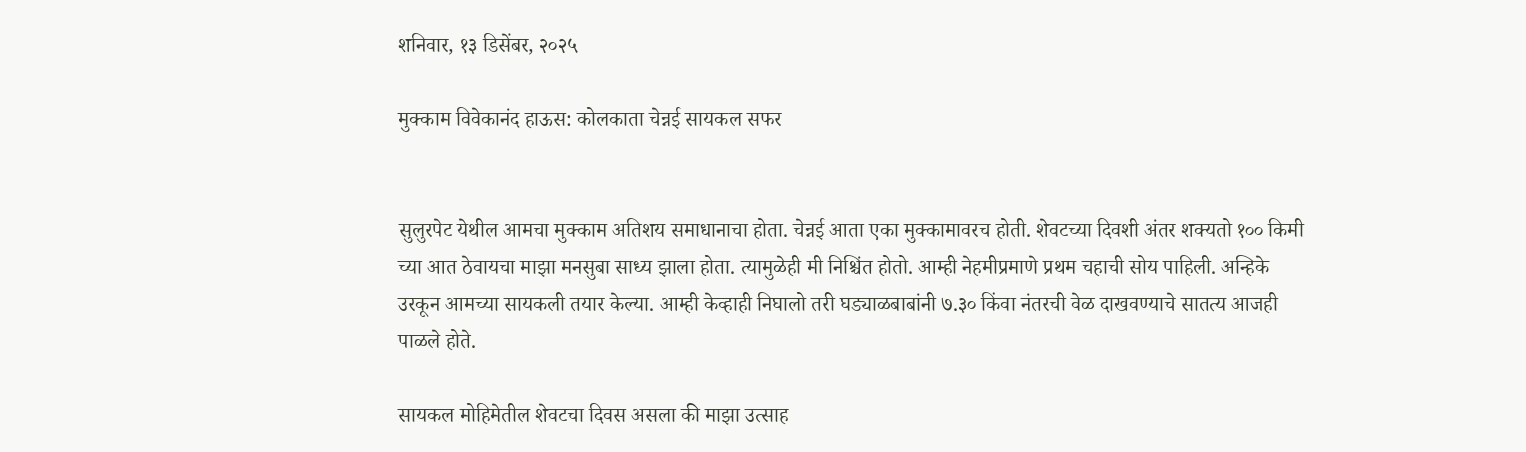शनिवार, १३ डिसेंबर, २०२५

मुक्काम विवेकानंद हाऊस: कोलकाता चेन्नई सायकल सफर


सुलुरपेट येथील आमचा मुक्काम अतिशय समाधानाचा होता. चेन्नई आता एका मुक्कामावरच होती. शेवटच्या दिवशी अंतर शक्यतो १०० किमी च्या आत ठेवायचा माझा मनसुबा साध्य झाला होता. त्यामुळेही मी निश्चिंत होतो. आम्ही नेहमीप्रमाणे प्रथम चहाची सोय पाहिली. अन्हिके उरकून आमच्या सायकली तयार केल्या. आम्ही केव्हाही निघालो तरी घड्याळबाबांनी ७.३० किंवा नंतरची वेळ दाखवण्याचे सातत्य आजही पाळले होते.

सायकल मोहिमेतील शेवटचा दिवस असला की माझा उत्साह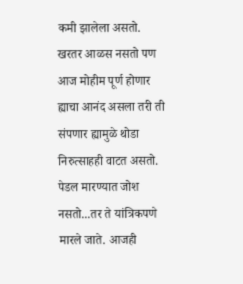कमी झालेला असतो. खरतर आळस नसतो पण आज मोहीम पूर्ण होणार ह्याचा आनंद असला तरी ती संपणार ह्यामुळे थोडा निरुत्साहही वाटत असतो. पेडल मारण्यात जोश नसतो...तर ते यांत्रिकपणे मारले जाते. आजही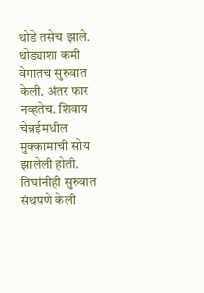थोडे तसेच झाले. थोड्याशा कमी वेगातच सुरुवात केली. अंतर फार नव्हतेच. शिवाय चेन्नईमधील मुक्कामाची सोय झालेली होती. तिघांनीही सुरुवात संथपणे केली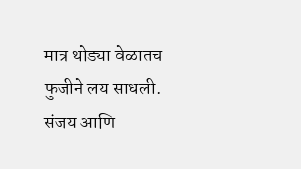मात्र थोड्या वेळातच फुजीने लय साधली. संजय आणि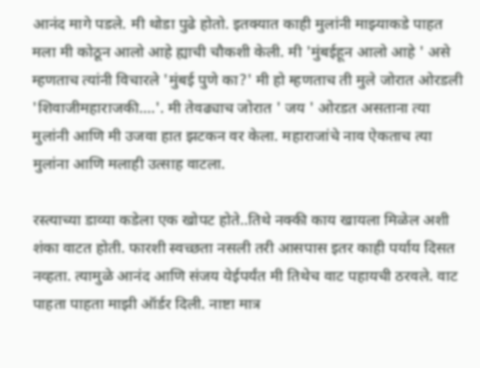आनंद मागे पडले. मी थोडा पुढे होतो. इतक्यात काही मुलांनी माझ्याकडे पाहत मला मी कोठून आलो आहे ह्याची चौकशी केली. मी 'मुंबईहून आलो आहे ' असे म्हणताच त्यांनी विचारले 'मुंबई पुणे का?' मी हो म्हणताच ती मुले जोरात ओरडली 'शिवाजीमहाराजकी....'. मी तेवढ्याच जोरात ' जय ' ओरडत असताना त्या मुलांनी आणि मी उजवा हात झटकन वर केला. महाराजांचे नाव ऐकताच त्या मुलांना आणि मलाही उत्साह वाटला.

रस्त्याच्या डाव्या कडेला एक खोपट होते..तिथे नक्की काय खायला मिळेल अशी शंका वाटत होती. फारशी स्वच्छता नसली तरी आसपास इतर काही पर्याय दिसत नव्हता. त्यामुळे आनंद आणि संजय येईपर्यंत मी तिथेच वाट पहायची ठरवले. वाट पाहता पाहता माझी ऑर्डर दिली. नाष्टा मात्र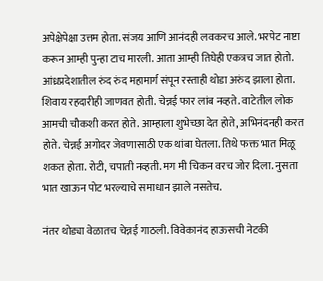अपेक्षेपेक्षा उत्तम होता. संजय आणि आनंदही लवकरच आले. भरपेट नाष्टा करून आम्ही पुन्हा टाच मारली. आता आम्ही तिघेही एकत्रच जात होतो. आंध्रप्रदेशातील रुंद रुंद महामार्ग संपून रस्ताही थोडा अरुंद झाला होता. शिवाय रहदारीही जाणवत होती. चेन्नई फार लांब नव्हते. वाटेतील लोक आमची चौकशी करत होते. आम्हाला शुभेच्छा देत होते, अभिनंदनही करत होते. चेन्नई अगोदर जेवणासाठी एक थांबा घेतला. तिथे फक्त भात मिळू शकत होता. रोटी, चपाती नव्हती. मग मी चिकन वरच जोर दिला. नुसता भात खाऊन पोट भरल्याचे समाधान झाले नसतेच.

नंतर थोड्या वेळातच चेन्नई गाठली. विवेकानंद हाऊसची नेटकी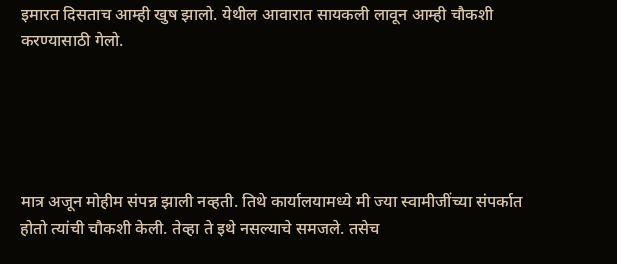इमारत दिसताच आम्ही खुष झालो. येथील आवारात सायकली लावून आम्ही चौकशी करण्यासाठी गेलो.





मात्र अजून मोहीम संपन्न झाली नव्हती. तिथे कार्यालयामध्ये मी ज्या स्वामीजींच्या संपर्कात होतो त्यांची चौकशी केली. तेव्हा ते इथे नसल्याचे समजले. तसेच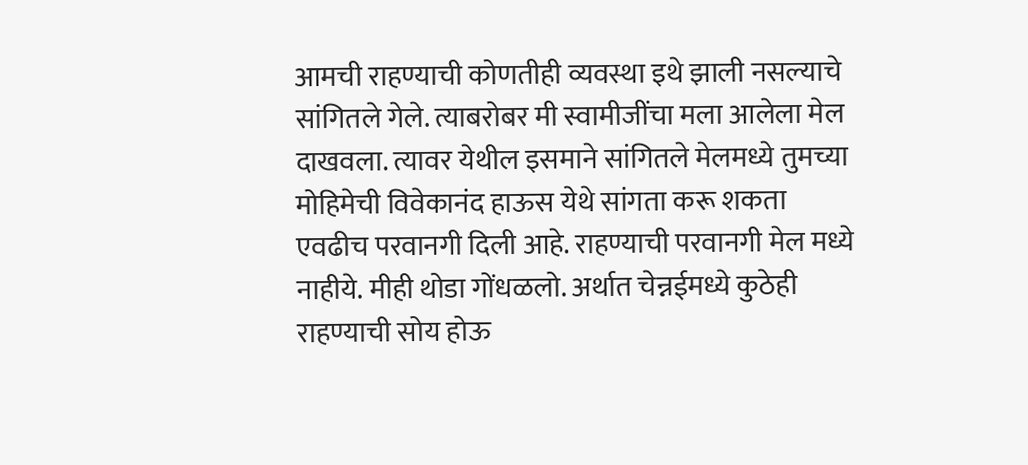आमची राहण्याची कोणतीही व्यवस्था इथे झाली नसल्याचे सांगितले गेले. त्याबरोबर मी स्वामीजींचा मला आलेला मेल दाखवला. त्यावर येथील इसमाने सांगितले मेलमध्ये तुमच्या मोहिमेची विवेकानंद हाऊस येथे सांगता करू शकता एवढीच परवानगी दिली आहे. राहण्याची परवानगी मेल मध्ये नाहीये. मीही थोडा गोंधळलो. अर्थात चेन्नईमध्ये कुठेही राहण्याची सोय होऊ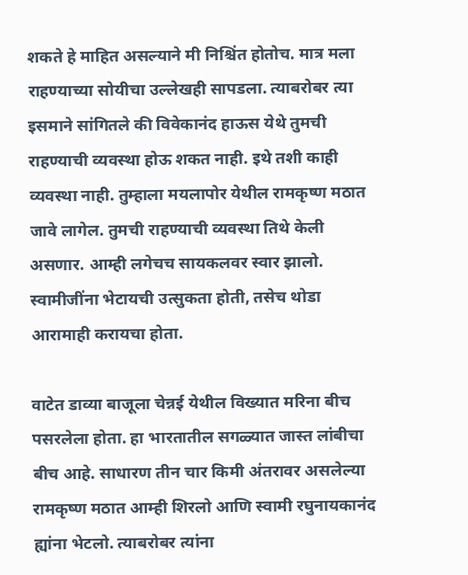शकते हे माहित असल्याने मी निश्चिंत होतोच. मात्र मला राहण्याच्या सोयीचा उल्लेखही सापडला. त्याबरोबर त्या इसमाने सांगितले की विवेकानंद हाऊस येथे तुमची राहण्याची व्यवस्था होऊ शकत नाही. इथे तशी काही व्यवस्था नाही. तुम्हाला मयलापोर येथील रामकृष्ण मठात जावे लागेल. तुमची राहण्याची व्यवस्था तिथे केली असणार. आम्ही लगेचच सायकलवर स्वार झालो. स्वामीजींना भेटायची उत्सुकता होती, तसेच थोडा आरामाही करायचा होता.

वाटेत डाव्या बाजूला चेन्नई येथील विख्यात मरिना बीच पसरलेला होता. हा भारतातील सगळ्यात जास्त लांबीचा बीच आहे. साधारण तीन चार किमी अंतरावर असलेल्या रामकृष्ण मठात आम्ही शिरलो आणि स्वामी रघुनायकानंद ह्यांना भेटलो. त्याबरोबर त्यांना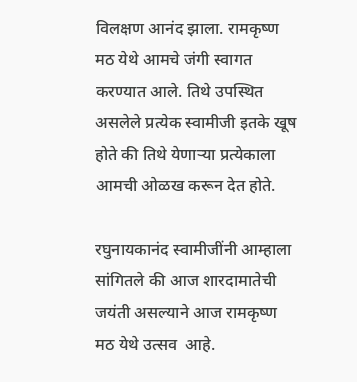विलक्षण आनंद झाला. रामकृष्ण मठ येथे आमचे जंगी स्वागत करण्यात आले. तिथे उपस्थित असलेले प्रत्येक स्वामीजी इतके खूष होते की तिथे येणाऱ्या प्रत्येकाला आमची ओळख करून देत होते.

रघुनायकानंद स्वामीजींनी आम्हाला सांगितले की आज शारदामातेची जयंती असल्याने आज रामकृष्ण मठ येथे उत्सव  आहे.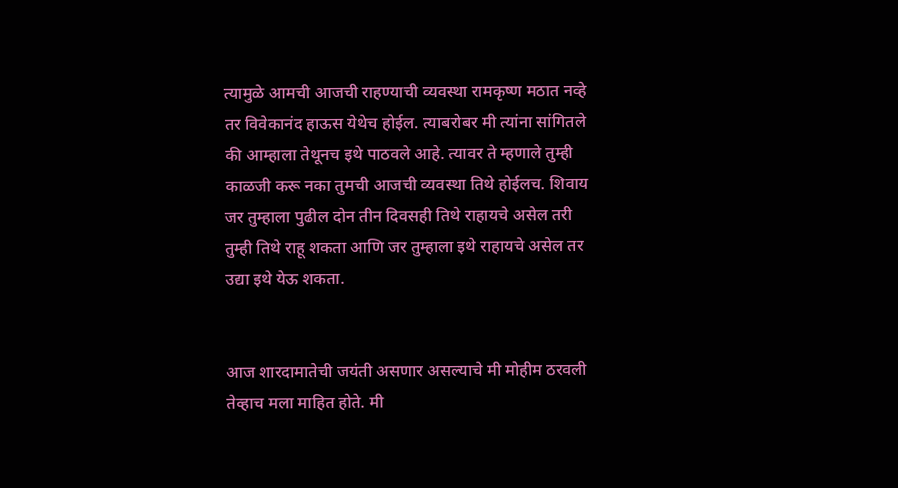त्यामुळे आमची आजची राहण्याची व्यवस्था रामकृष्ण मठात नव्हे तर विवेकानंद हाऊस येथेच होईल. त्याबरोबर मी त्यांना सांगितले की आम्हाला तेथूनच इथे पाठवले आहे. त्यावर ते म्हणाले तुम्ही काळजी करू नका तुमची आजची व्यवस्था तिथे होईलच. शिवाय जर तुम्हाला पुढील दोन तीन दिवसही तिथे राहायचे असेल तरी तुम्ही तिथे राहू शकता आणि जर तुम्हाला इथे राहायचे असेल तर उद्या इथे येऊ शकता.


आज शारदामातेची जयंती असणार असल्याचे मी मोहीम ठरवली तेव्हाच मला माहित होते. मी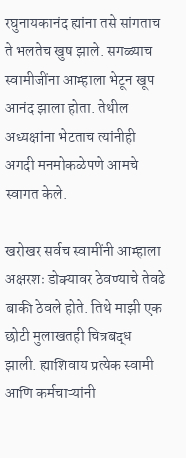रघुनायकानंद ह्यांना तसे सांगताच ते भलतेच खुष झाले. सगळ्याच स्वामीजींना आम्हाला भेटून खूप आनंद झाला होता. तेथील अध्यक्षांना भेटताच त्यांनीही अगदी मनमोकळेपणे आमचे स्वागत केले.

खरोखर सर्वच स्वामींनी आम्हाला अक्षरशः डोक्यावर ठेवण्याचे तेवढे बाकी ठेवले होते. तिथे माझी एक छोटी मुलाखतही चित्रबद्ध झाली. ह्याशिवाय प्रत्येक स्वामी आणि कर्मचाऱ्यांनी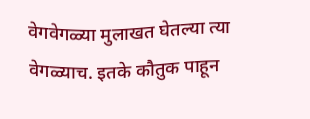वेगवेगळ्या मुलाखत घेतल्या त्या वेगळ्याच. इतके कौतुक पाहून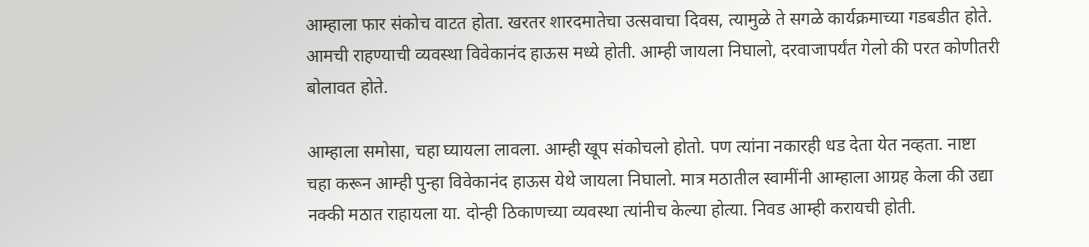आम्हाला फार संकोच वाटत होता. खरतर शारदमातेचा उत्सवाचा दिवस, त्यामुळे ते सगळे कार्यक्रमाच्या गडबडीत होते. आमची राहण्याची व्यवस्था विवेकानंद हाऊस मध्ये होती. आम्ही जायला निघालो, दरवाजापर्यंत गेलो की परत कोणीतरी बोलावत होते.

आम्हाला समोसा, चहा घ्यायला लावला. आम्ही खूप संकोचलो होतो. पण त्यांना नकारही धड देता येत नव्हता. नाष्टा चहा करून आम्ही पुन्हा विवेकानंद हाऊस येथे जायला निघालो. मात्र मठातील स्वामींनी आम्हाला आग्रह केला की उद्या नक्की मठात राहायला या. दोन्ही ठिकाणच्या व्यवस्था त्यांनीच केल्या होत्या. निवड आम्ही करायची होती.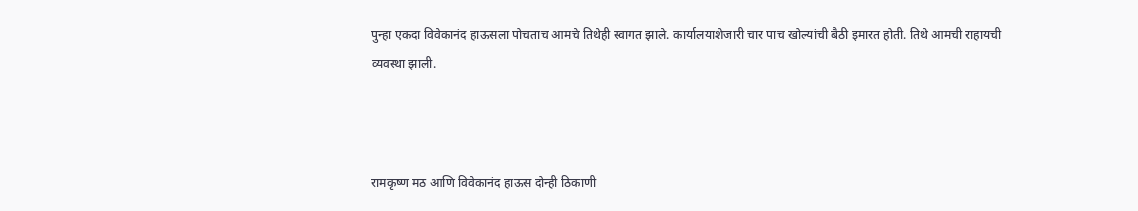पुन्हा एकदा विवेकानंद हाऊसला पोचताच आमचे तिथेही स्वागत झाले. कार्यालयाशेजारी चार पाच खोल्यांची बैठी इमारत होती. तिथे आमची राहायची व्यवस्था झाली.



रामकृष्ण मठ आणि विवेकानंद हाऊस दोन्ही ठिकाणी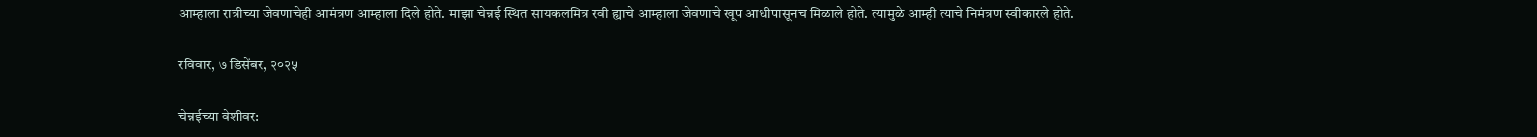आम्हाला रात्रीच्या जेवणाचेही आमंत्रण आम्हाला दिले होते. माझा चेन्नई स्थित सायकलमित्र रवी ह्याचे आम्हाला जेवणाचे खूप आधीपासूनच मिळाले होते. त्यामुळे आम्ही त्याचे निमंत्रण स्वीकारले होते.

रविवार, ७ डिसेंबर, २०२५

चेन्नईच्या वेशीवर: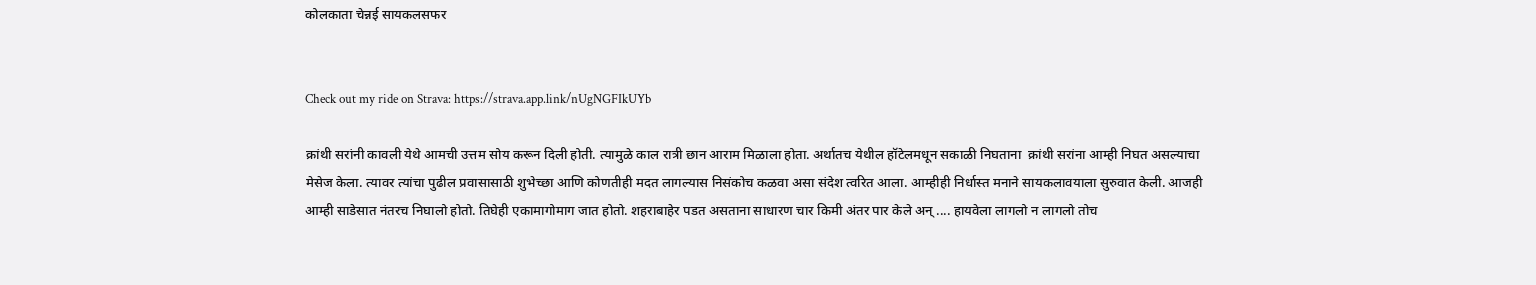कोलकाता चेन्नई सायकलसफर


Check out my ride on Strava: https://strava.app.link/nUgNGFIkUYb

क्रांथी सरांनी कावली येथे आमची उत्तम सोय करून दिली होती. त्यामुळे काल रात्री छान आराम मिळाला होता. अर्थातच येथील हॉटेलमधून सकाळी निघताना  क्रांथी सरांना आम्ही निघत असल्याचा मेसेज केला. त्यावर त्यांचा पुढील प्रवासासाठी शुभेच्छा आणि कोणतीही मदत लागल्यास निसंकोच कळवा असा संदेश त्वरित आला. आम्हीही निर्धास्त मनाने सायकलावयाला सुरुवात केली. आजही आम्ही साडेसात नंतरच निघालो होतो. तिघेही एकामागोमाग जात होतो. शहराबाहेर पडत असताना साधारण चार किमी अंतर पार केले अन् .... हायवेला लागलो न लागलो तोच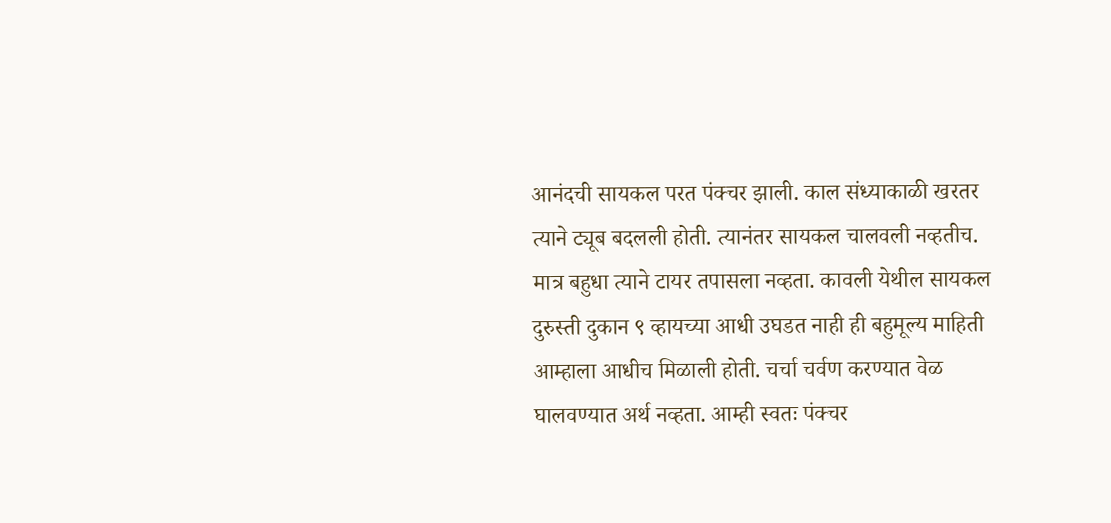आनंदची सायकल परत पंक्चर झाली. काल संध्याकाळी खरतर त्याने ट्यूब बदलली होती. त्यानंतर सायकल चालवली नव्हतीच. मात्र बहुधा त्याने टायर तपासला नव्हता. कावली येथील सायकल दुरुस्ती दुकान ९ व्हायच्या आधी उघडत नाही ही बहुमूल्य माहिती आम्हाला आधीच मिळाली होती. चर्चा चर्वण करण्यात वेळ घालवण्यात अर्थ नव्हता. आम्ही स्वतः पंक्चर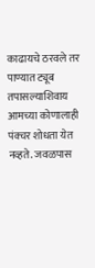काढायचे ठरवले तर पाण्यात ट्यूब तपासल्याशिवाय आमच्या कोणालाही पंक्चर शोधता येत नव्हते. जवळपास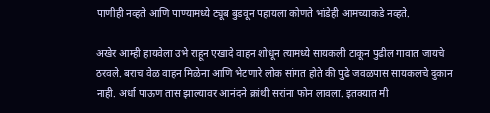पाणीही नव्हते आणि पाण्यामध्ये ट्यूब बुडवून पहायला कोणते भांडेही आमच्याकडे नव्हते.

अखेर आम्ही हायवेला उभे राहून एखादे वाहन शोधून त्यामध्ये सायकली टाकून पुढील गावात जायचे ठरवले. बराच वेळ वाहन मिळेना आणि भेटणारे लोक सांगत होते की पुढे जवळपास सायकलचे दुकान नाही. अर्धा पाऊण तास झाल्यावर आनंदने क्रांथी सरांना फोन लावला. इतक्यात मी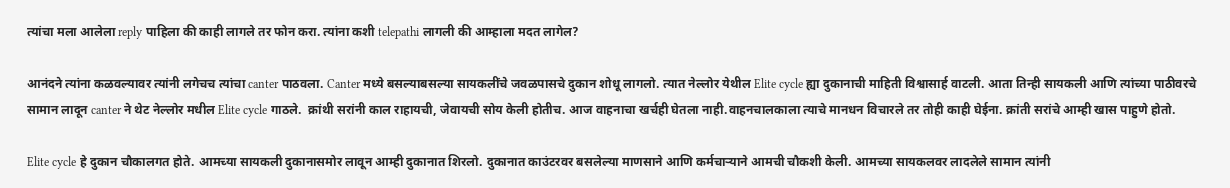त्यांचा मला आलेला reply पाहिला की काही लागले तर फोन करा. त्यांना कशी telepathi लागली की आम्हाला मदत लागेल?

आनंदने त्यांना कळवल्यावर त्यांनी लगेचच त्यांचा canter पाठवला. Canter मध्ये बसल्याबसल्या सायकलींचे जवळपासचे दुकान शोधू लागलो. त्यात नेल्लोर येथील Elite cycle ह्या दुकानाची माहिती विश्वासार्ह वाटली. आता तिन्ही सायकली आणि त्यांच्या पाठीवरचे सामान लादून canter ने थेट नेल्लोर मधील Elite cycle गाठले.  क्रांथी सरांनी काल राहायची, जेवायची सोय केली होतीच. आज वाहनाचा खर्चही घेतला नाही.वाहनचालकाला त्याचे मानधन विचारले तर तोही काही घेईना. क्रांती सरांचे आम्ही खास पाहुणे होतो.

Elite cycle हे दुकान चौकालगत होते. आमच्या सायकली दुकानासमोर लावून आम्ही दुकानात शिरलो. दुकानात काउंटरवर बसलेल्या माणसाने आणि कर्मचाऱ्याने आमची चौकशी केली. आमच्या सायकलवर लादलेले सामान त्यांनी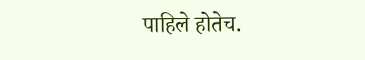पाहिले होतेच.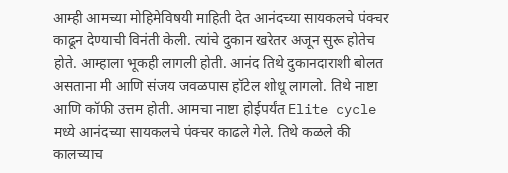आम्ही आमच्या मोहिमेविषयी माहिती देत आनंदच्या सायकलचे पंक्चर काढून देण्याची विनंती केली. त्यांचे दुकान खरेतर अजून सुरू होतेच होते. आम्हाला भूकही लागली होती. आनंद तिथे दुकानदाराशी बोलत असताना मी आणि संजय जवळपास हॉटेल शोधू लागलो. तिथे नाष्टा आणि कॉफी उत्तम होती. आमचा नाष्टा होईपर्यंत Elite cycle मध्ये आनंदच्या सायकलचे पंक्चर काढले गेले. तिथे कळले की कालच्याच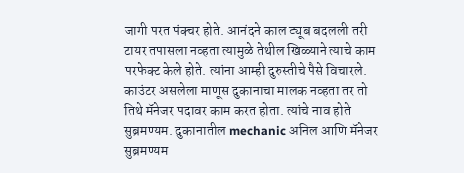जागी परत पंक्चर होते. आनंदने काल ट्यूब बदलली तरी टायर तपासला नव्हता त्यामुळे तेथील खिळ्याने त्याचे काम परफेक्ट केले होते. त्यांना आम्ही दुरुस्तीचे पैसे विचारले. काउंटर असलेला माणूस दुकानाचा मालक नव्हता तर तो तिथे मॅनेजर पदावर काम करत होता. त्यांचे नाव होते सुब्रमण्यम. दुकानातील mechanic अनिल आणि मॅनेजर सुब्रमण्यम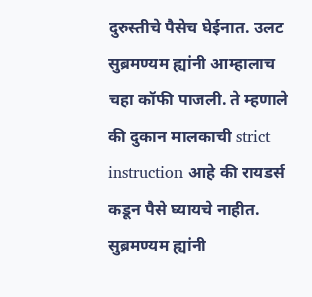दुरुस्तीचे पैसेच घेईनात. उलट सुब्रमण्यम ह्यांनी आम्हालाच चहा कॉफी पाजली. ते म्हणाले की दुकान मालकाची strict instruction आहे की रायडर्स कडून पैसे घ्यायचे नाहीत. सुब्रमण्यम ह्यांनी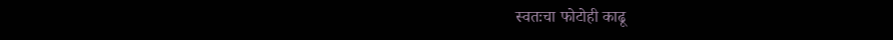स्वतःचा फोटोही काढू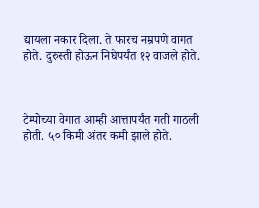द्यायला नकार दिला. ते फारच नम्रपणे वागत होते. दुरुस्ती होऊन निघेपर्यंत १२ वाजले होते.



टेम्पोच्या वेगात आम्ही आत्तापर्यंत गती गाठली होती. ५० किमी अंतर कमी झाले होते.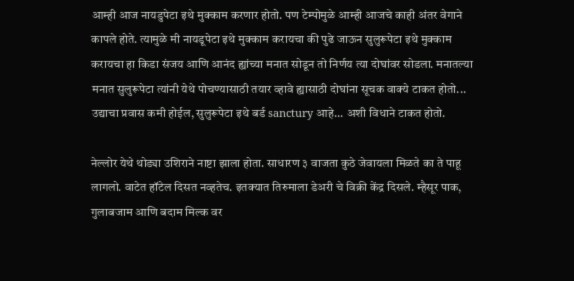आम्ही आज नायडुपेटा इथे मुक्काम करणार होतो. पण टेम्पोमुळे आम्ही आजचे काही अंतर वेगाने कापले होते. त्यामुळे मी नायडूपेटा इथे मुक्काम करायचा की पुढे जाऊन सुलुरूपेटा इथे मुक्काम करायचा हा किडा संजय आणि आनंद ह्यांच्या मनात सोडून तो निर्णय त्या दोघांवर सोडला. मनातल्या मनात सुलुरूपेटा त्यांनी येथे पोचण्यासाठी तयार व्हावे ह्यासाठी दोघांना सूचक वाक्ये टाकत होतो... उद्याचा प्रवास कमी होईल, सुलुरूपेटा इथे बर्ड sanctury आहे... अशी विधाने टाकत होतो.

नेल्लोर येथे थोड्या उशिराने नाष्टा झाला होता. साधारण ३ वाजता कुठे जेवायला मिळते का ते पाहू लागलो. वाटेत हॉटेल दिसत नव्हतेच. इतक्यात तिरुमाला डेअरी चे विक्री केंद्र दिसले. म्हैसूर पाक, गुलाबजाम आणि बदाम मिल्क वर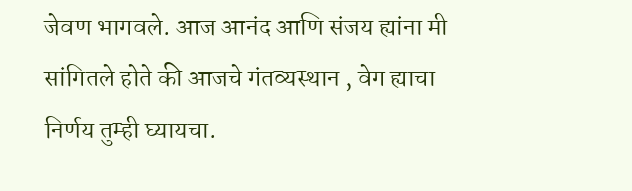जेवण भागवले. आज आनंद आणि संजय ह्यांना मी सांगितले होते की आजचे गंतव्यस्थान , वेग ह्याचा निर्णय तुम्ही घ्यायचा.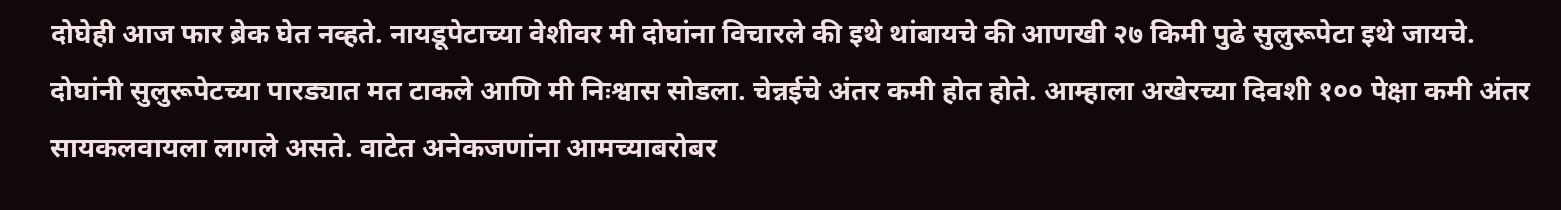दोघेही आज फार ब्रेक घेत नव्हते. नायडूपेटाच्या वेशीवर मी दोघांना विचारले की इथे थांबायचे की आणखी २७ किमी पुढे सुलुरूपेटा इथे जायचे. दोघांनी सुलुरूपेटच्या पारड्यात मत टाकले आणि मी निःश्वास सोडला. चेन्नईचे अंतर कमी होत होते. आम्हाला अखेरच्या दिवशी १०० पेक्षा कमी अंतर सायकलवायला लागले असते. वाटेत अनेकजणांना आमच्याबरोबर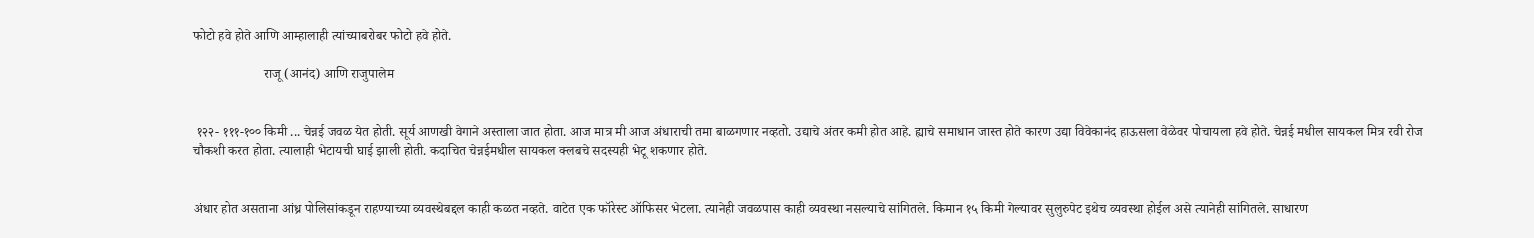फोटो हवे होते आणि आम्हालाही त्यांच्याबरोबर फोटो हवे होते.

                     राजू (आनंद) आणि राजुपालेम


 १२२- १११-१०० किमी ... चेन्नई जवळ येत होती. सूर्य आणखी वेगाने अस्ताला जात होता. आज मात्र मी आज अंधाराची तमा बाळगणार नव्हतो. उद्याचे अंतर कमी होत आहे. ह्याचे समाधान जास्त होते कारण उद्या विवेकानंद हाऊसला वेळेवर पोचायला हवे होते. चेन्नई मधील सायकल मित्र रवी रोज चौकशी करत होता. त्यालाही भेटायची घाई झाली होती. कदाचित चेन्नईमधील सायकल क्लबचे सदस्यही भेटू शकणार होते.


अंधार होत असताना आंध्र पोलिसांकडून राहण्याच्या व्यवस्थेबद्दल काही कळत नव्हते. वाटेत एक फॉरेस्ट ऑफिसर भेटला. त्यानेही जवळपास काही व्यवस्था नसल्याचे सांगितले. किमान १५ किमी गेल्यावर सुलुरुपेट इथेच व्यवस्था होईल असे त्यानेही सांगितले. साधारण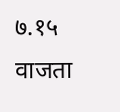७.१५ वाजता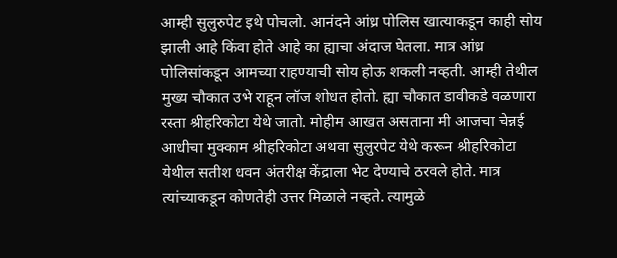आम्ही सुलुरुपेट इथे पोचलो. आनंदने आंध्र पोलिस खात्याकडून काही सोय झाली आहे किंवा होते आहे का ह्याचा अंदाज घेतला. मात्र आंध्र पोलिसांकडून आमच्या राहण्याची सोय होऊ शकली नव्हती. आम्ही तेथील मुख्य चौकात उभे राहून लॉज शोधत होतो. ह्या चौकात डावीकडे वळणारा रस्ता श्रीहरिकोटा येथे जातो. मोहीम आखत असताना मी आजचा चेन्नई आधीचा मुक्काम श्रीहरिकोटा अथवा सुलुरपेट येथे करून श्रीहरिकोटा येथील सतीश धवन अंतरीक्ष केंद्राला भेट देण्याचे ठरवले होते. मात्र त्यांच्याकडून कोणतेही उत्तर मिळाले नव्हते. त्यामुळे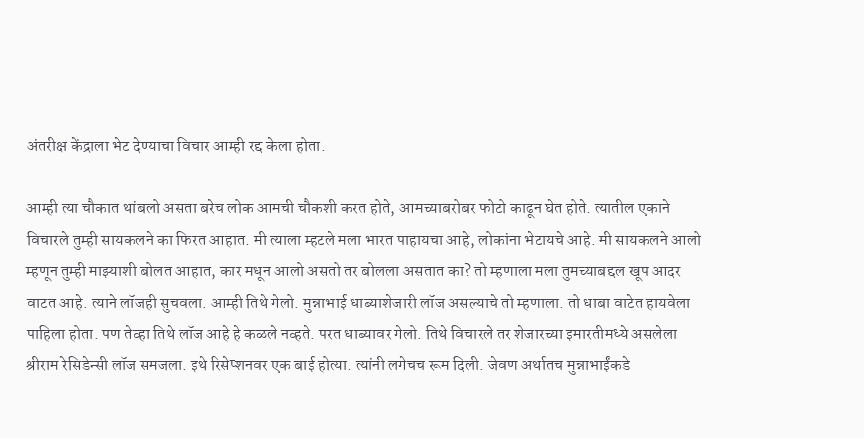अंतरीक्ष केंद्राला भेट देण्याचा विचार आम्ही रद्द केला होता.

आम्ही त्या चौकात थांबलो असता बरेच लोक आमची चौकशी करत होते, आमच्याबरोबर फोटो काढून घेत होते. त्यातील एकाने विचारले तुम्ही सायकलने का फिरत आहात. मी त्याला म्हटले मला भारत पाहायचा आहे, लोकांना भेटायचे आहे. मी सायकलने आलो म्हणून तुम्ही माझ्याशी बोलत आहात, कार मधून आलो असतो तर बोलला असतात का? तो म्हणाला मला तुमच्याबद्दल खूप आदर वाटत आहे. त्याने लॉजही सुचवला. आम्ही तिथे गेलो. मुन्नाभाई धाब्याशेजारी लॉज असल्याचे तो म्हणाला. तो धाबा वाटेत हायवेला पाहिला होता. पण तेव्हा तिथे लॉज आहे हे कळले नव्हते. परत धाब्यावर गेलो. तिथे विचारले तर शेजारच्या इमारतीमध्ये असलेला श्रीराम रेसिडेन्सी लॉज समजला. इथे रिसेप्शनवर एक बाई होत्या. त्यांनी लगेचच रूम दिली. जेवण अर्थातच मुन्नाभाईंकडे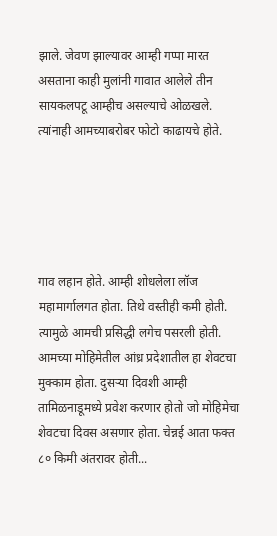झाले. जेवण झाल्यावर आम्ही गप्पा मारत असताना काही मुलांनी गावात आलेले तीन सायकलपटू आम्हीच असल्याचे ओळखले. त्यांनाही आमच्याबरोबर फोटो काढायचे होते.





गाव लहान होते. आम्ही शोधलेला लॉज महामार्गालगत होता. तिथे वस्तीही कमी होती. त्यामुळे आमची प्रसिद्धी लगेच पसरली होती. आमच्या मोहिमेतील आंध्र प्रदेशातील हा शेवटचा मुक्काम होता. दुसऱ्या दिवशी आम्ही तामिळनाडूमध्ये प्रवेश करणार होतो जो मोहिमेचा शेवटचा दिवस असणार होता. चेन्नई आता फक्त ८० किमी अंतरावर होती...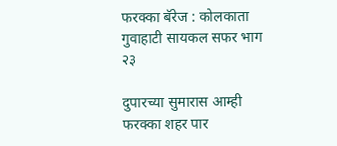फरक्का बॅरेज : कोलकाता गुवाहाटी सायकल सफर भाग २३

दुपारच्या सुमारास आम्ही फरक्का शहर पार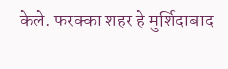केले. फरक्का शहर हे मुर्शिदाबाद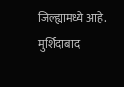जिल्ह्यामध्ये आहे. मुर्शिदाबाद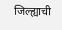जिल्ह्याची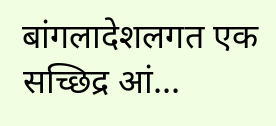बांगलादेशलगत एक सच्छिद्र आं...